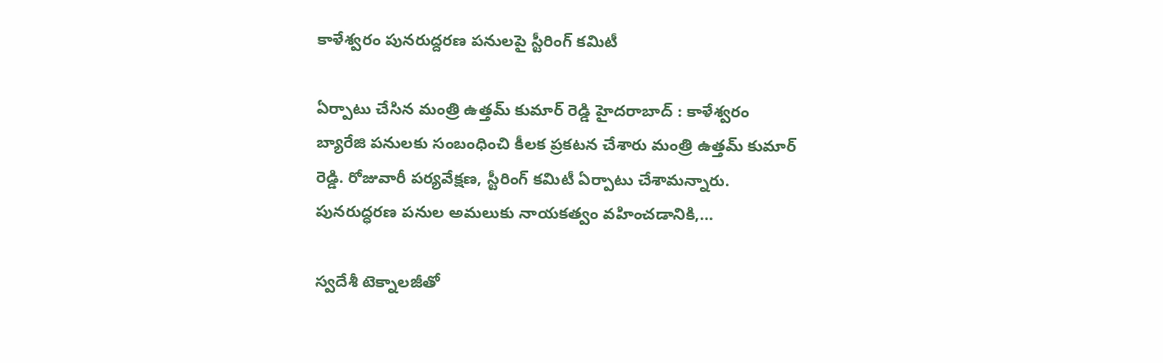కాళేశ్వరం పున‌రుద్ద‌ర‌ణ ప‌నుల‌పై స్టీరింగ్ కమిటీ

ఏర్పాటు చేసిన మంత్రి ఉత్త‌మ్ కుమార్ రెడ్డి హైద‌రాబాద్ : కాళేశ్వ‌రం బ్యారేజి ప‌నుల‌కు సంబంధించి కీల‌క ప్ర‌క‌ట‌న చేశారు మంత్రి ఉత్త‌మ్ కుమార్ రెడ్డి. రోజువారీ పర్యవేక్షణ, స్టీరింగ్ కమిటీ ఏర్పాటు చేశామ‌న్నారు. పునరుద్ధరణ పనుల అమలుకు నాయకత్వం వహించడానికి,…

స్వదేశీ టెక్నాలజీతో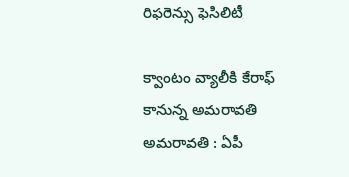రిఫరెన్సు ఫెసిలిటీ

క్వాంటం వ్యాలీకి కేరాఫ్ కానున్న అమ‌రావ‌తి అమ‌రావ‌తి : ఏపీ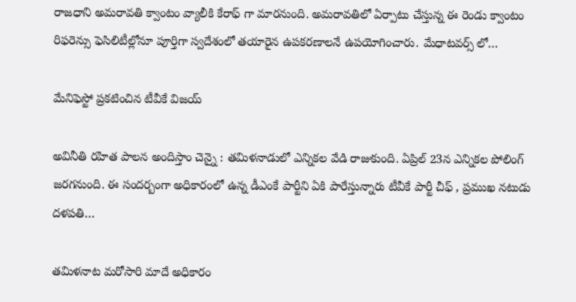రాజ‌ధాని అమ‌రావ‌తి క్వాంటం వ్యాలీకి కేరాఫ్ గా మార‌నుంది. అమరావతిలో ఏర్పాటు చేస్తున్న ఈ రెండు క్వాంటం రిఫరెన్సు ఫెసిలిటీల్లోనూ పూర్తిగా స్వదేశంలో తయారైన ఉపకరణాలనే ఉపయోగించారు. మేధాటవర్స్ లో…

మేనిఫెస్టో ప్ర‌క‌టించిన టీవీకే విజ‌య్

అవినీతి ర‌హిత పాల‌న అందిస్తాం చెన్నై : త‌మిళ‌నాడులో ఎన్నిక‌ల వేడి రాజుకుంది. ఏప్రిల్ 23న ఎన్నిక‌ల పోలింగ్ జ‌ర‌గ‌నుంది. ఈ సంద‌ర్బంగా అధికారంలో ఉన్న డీఎంకే పార్టీని ఏకి పారేస్తున్నారు టీవీకే పార్టీ చీఫ్ , ప్ర‌ముఖ న‌టుడు ద‌ళ‌ప‌తి…

త‌మిళ‌నాట మ‌రోసారి మాదే అధికారం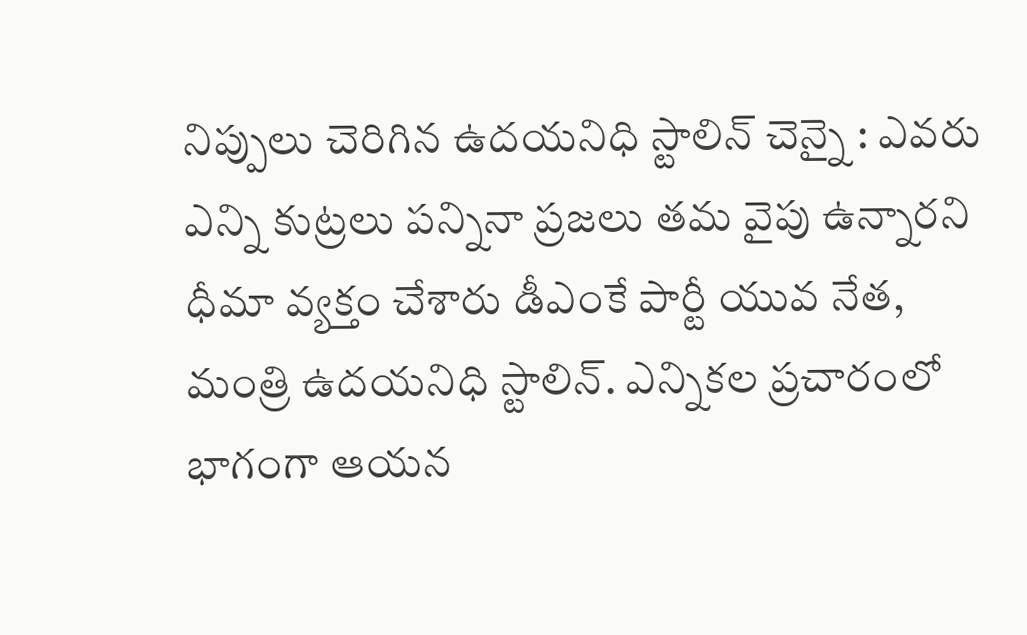నిప్పులు చెరిగిన ఉద‌య‌నిధి స్టాలిన్ చెన్నై : ఎవ‌రు ఎన్ని కుట్ర‌లు ప‌న్నినా ప్ర‌జ‌లు త‌మ వైపు ఉన్నార‌ని ధీమా వ్య‌క్తం చేశారు డీఎంకే పార్టీ యువ నేత‌, మంత్రి ఉద‌య‌నిధి స్టాలిన్. ఎన్నిక‌ల ప్ర‌చారంలో భాగంగా ఆయ‌న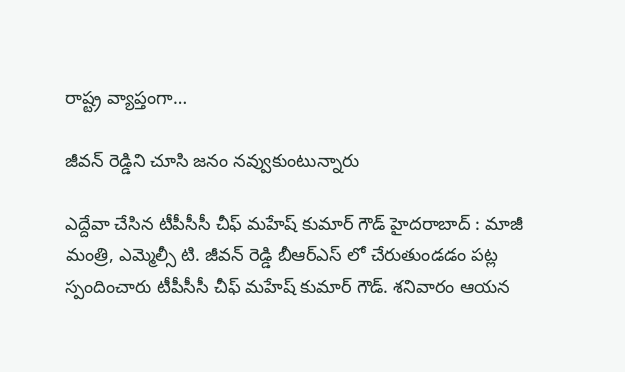రాష్ట్ర వ్యాప్తంగా…

జీవ‌న్ రెడ్డిని చూసి జ‌నం న‌వ్వుకుంటున్నారు

ఎద్దేవా చేసిన టీపీసీసీ చీఫ్ మ‌హేష్ కుమార్ గౌడ్ హైద‌రాబాద్ : మాజీ మంత్రి, ఎమ్మెల్సీ టి. జీవ‌న్ రెడ్డి బీఆర్ఎస్ లో చేరుతుండ‌డం ప‌ట్ల స్పందించారు టీపీసీసీ చీఫ్ మ‌హేష్ కుమార్ గౌడ్. శ‌నివారం ఆయ‌న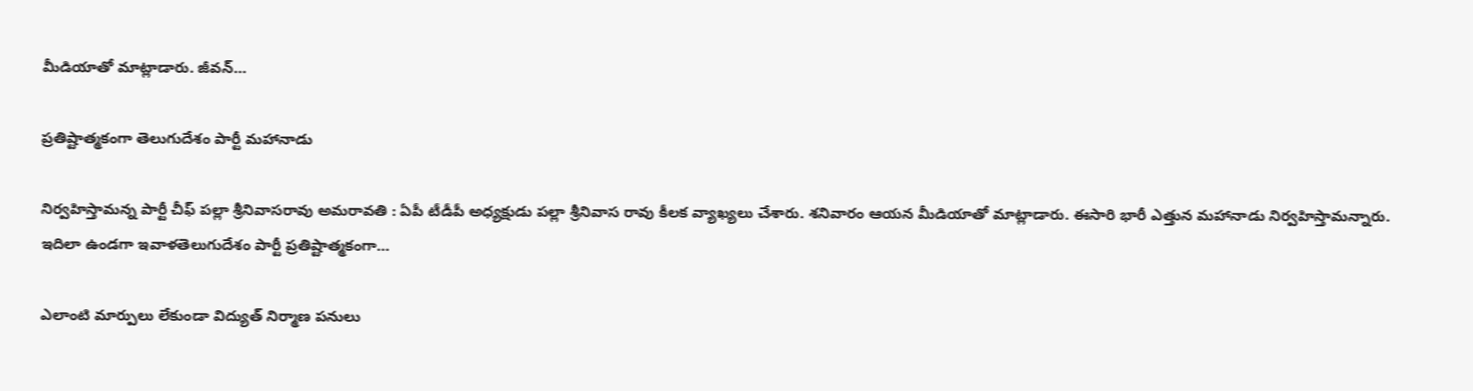మీడియాతో మాట్లాడారు. జీవన్…

ప్ర‌తిష్టాత్మ‌కంగా తెలుగుదేశం పార్టీ మ‌హానాడు

నిర్వ‌హిస్తామ‌న్న పార్టీ చీఫ్ ప‌ల్లా శ్రీ‌నివాస‌రావు అమ‌రావ‌తి : ఏపీ టీడీపీ అధ్య‌క్షుడు ప‌ల్లా శ్రీ‌నివాస రావు కీల‌క వ్యాఖ్య‌లు చేశారు. శ‌నివారం ఆయ‌న మీడియాతో మాట్లాడారు. ఈసారి భారీ ఎత్తున మ‌హానాడు నిర్వ‌హిస్తామ‌న్నారు. ఇదిలా ఉండ‌గా ఇవాళతెలుగుదేశం పార్టీ ప్రతిష్టాత్మకంగా…

ఎలాంటి మార్పులు లేకుండా విద్యుత్ నిర్మాణ పనులు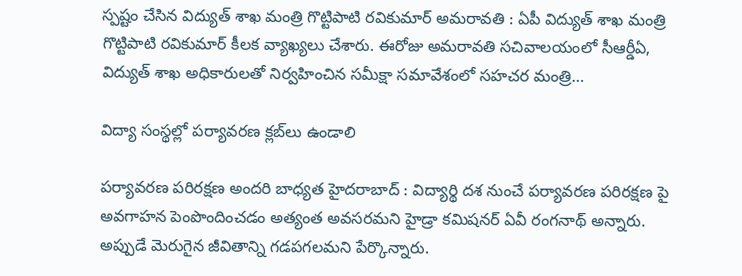స్ప‌ష్టం చేసిన విద్యుత్ శాఖ మంత్రి గొట్టిపాటి ర‌వికుమార్ అమ‌రావ‌తి : ఏపీ విద్యుత్ శాఖ మంత్రి గొట్టిపాటి ర‌వికుమార్ కీల‌క వ్యాఖ్య‌లు చేశారు. ఈరోజు అమరావతి సచివాలయంలో సీఆర్డీఏ, విద్యుత్ శాఖ అధికారులతో నిర్వహించిన సమీక్షా సమావేశంలో సహచర మంత్రి…

విద్యా సంస్థ‌ల్లో ప‌ర్యావ‌ర‌ణ‌ క్ల‌బ్‌లు ఉండాలి

ప‌ర్యావ‌ర‌ణ ప‌రిర‌క్ష‌ణ అంద‌రి బాధ్య‌త హైద‌రాబాద్ : విద్యార్థి ద‌శ నుంచే ప‌ర్యావ‌ర‌ణ ప‌రిర‌క్ష‌ణ పై అవ‌గాహ‌న పెంపొందించ‌డం అత్యంత అవ‌స‌ర‌మ‌ని హైడ్రా క‌మిష‌న‌ర్ ఏవీ రంగ‌నాథ్ అన్నారు. అప్పుడే మెరుగైన జీవితాన్ని గ‌డ‌ప‌గ‌ల‌మ‌ని పేర్కొన్నారు.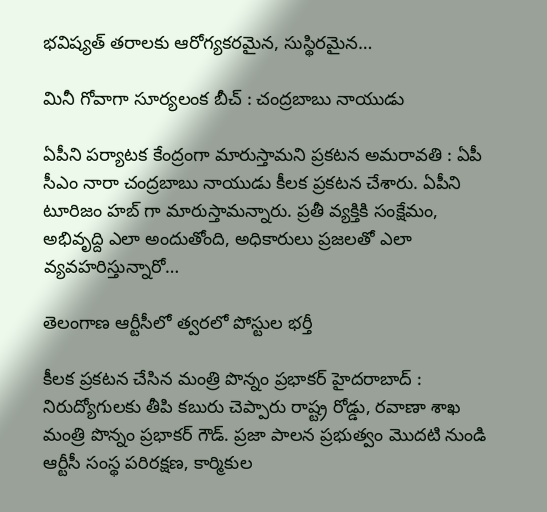భవిష్యత్ తరాలకు ఆరోగ్యకరమైన, సుస్థిరమైన…

మినీ గోవాగా సూర్యలంక బీచ్ : చంద్ర‌బాబు నాయుడు

ఏపీని ప‌ర్యాట‌క కేంద్రంగా మారుస్తామ‌ని ప్ర‌క‌ట‌న అమ‌రావ‌తి : ఏపీ సీఎం నారా చంద్ర‌బాబు నాయుడు కీల‌క ప్ర‌క‌ట‌న చేశారు. ఏపీని టూరిజం హ‌బ్ గా మారుస్తామ‌న్నారు. ప్రతీ వ్యక్తికి సంక్షేమం, అభివృద్ది ఎలా అందుతోంది, అధికారులు ప్రజలతో ఎలా వ్యవహరిస్తున్నారో…

తెలంగాణ ఆర్టీసీలో త్వ‌ర‌లో పోస్టుల భ‌ర్తీ

కీల‌క ప్ర‌క‌ట‌న చేసిన మంత్రి పొన్నం ప్ర‌భాక‌ర్ హైద‌రాబాద్ : నిరుద్యోగుల‌కు తీపి క‌బురు చెప్పారు రాష్ట్ర రోడ్డు, ర‌వాణా శాఖ మంత్రి పొన్నం ప్ర‌భాక‌ర్ గౌడ్. ప్రజా పాలన ప్రభుత్వం మొదటి నుండి ఆర్టీసీ సంస్థ పరిరక్షణ, కార్మికుల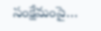సంక్షేమంపై…